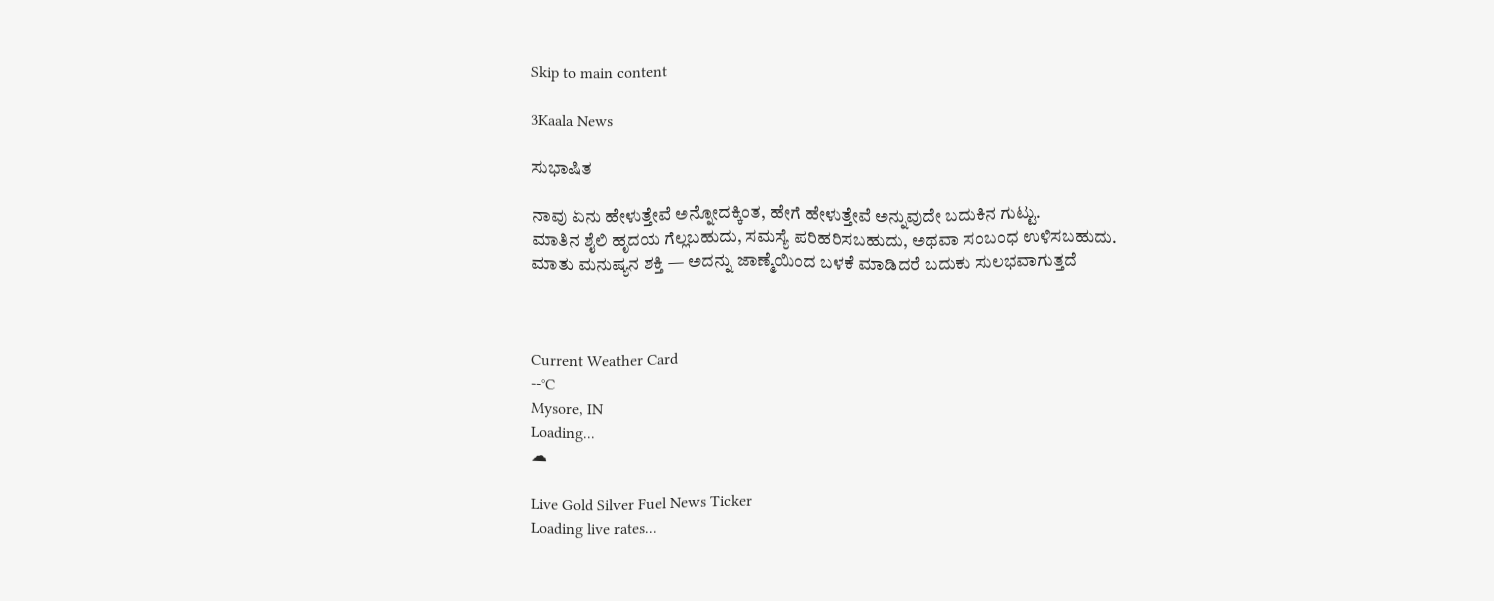Skip to main content

3Kaala News

ಸುಭಾಷಿತ

ನಾವು ಏನು ಹೇಳುತ್ತೇವೆ ಅನ್ನೋದಕ್ಕಿಂತ, ಹೇಗೆ ಹೇಳುತ್ತೇವೆ ಅನ್ನುವುದೇ ಬದುಕಿನ ಗುಟ್ಟು.
ಮಾತಿನ ಶೈಲಿ ಹೃದಯ ಗೆಲ್ಲಬಹುದು, ಸಮಸ್ಯೆ ಪರಿಹರಿಸಬಹುದು, ಅಥವಾ ಸಂಬಂಧ ಉಳಿಸಬಹುದು.
ಮಾತು ಮನುಷ್ಯನ ಶಕ್ತಿ — ಅದನ್ನು ಜಾಣ್ಮೆಯಿಂದ ಬಳಕೆ ಮಾಡಿದರೆ ಬದುಕು ಸುಲಭವಾಗುತ್ತದೆ



Current Weather Card
--°C
Mysore, IN
Loading...
☁

Live Gold Silver Fuel News Ticker
Loading live rates...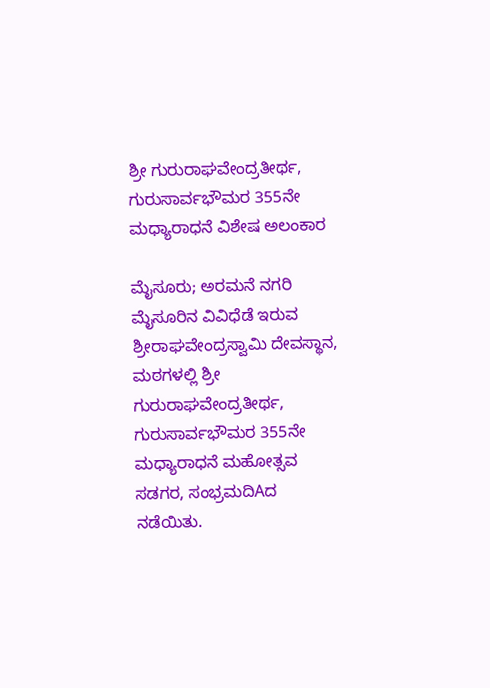ಶ್ರೀ ಗುರುರಾಘವೇಂದ್ರತೀರ್ಥ, ಗುರುಸಾರ್ವಭೌಮರ 355ನೇ ಮಧ್ಯಾರಾಧನೆ ವಿಶೇಷ ಅಲಂಕಾರ

ಮೈಸೂರು; ಅರಮನೆ ನಗರಿ ಮೈಸೂರಿನ ವಿವಿಧೆಡೆ ಇರುವ ಶ್ರೀರಾಘವೇಂದ್ರಸ್ವಾಮಿ ದೇವಸ್ಥಾನ, ಮಠಗಳಲ್ಲಿ ಶ್ರೀ ಗುರುರಾಘವೇಂದ್ರತೀರ್ಥ, ಗುರುಸಾರ್ವಭೌಮರ 355ನೇ ಮಧ್ಯಾರಾಧನೆ ಮಹೋತ್ಸವ ಸಡಗರ, ಸಂಭ್ರಮದಿAದ ನಡೆಯಿತು.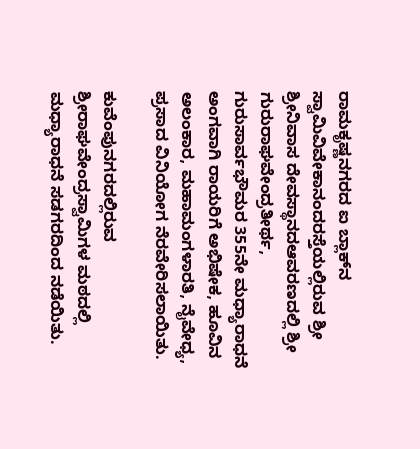ರಾಮಕೃಷ್ಣನಗರದ ಐ ಬ್ಲಾಕ್‌ನ ಸ್ವಾಮಿವಿವೇಕಾನಂದರಸ್ತೆಯಲ್ಲಿರುವ ಶ್ರೀ ಶ್ರೀನಿವಾಸ ದೇವಸ್ಥಾನದಆವರಣದಲ್ಲಿ ಶ್ರೀ ಗುರುರಾಘವೇಂದ್ರತೀರ್ಥ, ಗುರುಸಾರ್ವಭೌಮರ 355ನೇ ಮಧ್ಯಾರಾಧನೆ ಅಂಗವಾಗಿ ರಾಯರಿಗೆ ಅಭಿಷೇಕ, ಹೂವಿನ ಅಲಂಕಾರ, ಮಹಾಮಂಗಳಾರತಿ, ನೈವೇಧ್ಯ, ಪ್ರಸಾದ ವಿನಿಯೋಗ ನೆರವೇರಿಸಲಾಯಿತು.

ಕುವೆಂಪುನಗರದಲ್ಲಿರುವ ಶ್ರೀರಾಘವೇಂದ್ರಸ್ವಾಮಿಗಳ ಮಠದಲ್ಲಿ ಮಧ್ಯಾರಾಧನೆ ಸಡಗರದಿಂದ ನಡೆಯಿತು.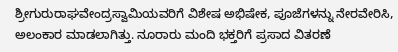ಶ್ರೀಗುರುರಾಘವೇಂದ್ರಸ್ವಾಮಿಯವರಿಗೆ ವಿಶೇಷ ಅಭಿಷೇಕ, ಪೂಜೆಗಳನ್ನು ನೇರವೇರಿಸಿ, ಅಲಂಕಾರ ಮಾಡಲಾಗಿತ್ತು. ನೂರಾರು ಮಂದಿ ಭಕ್ತರಿಗೆ ಪ್ರಸಾದ ವಿತರಣೆ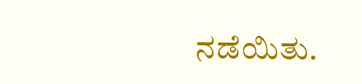ನಡೆಯಿತು.